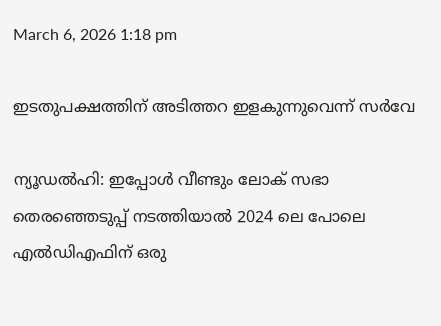March 6, 2026 1:18 pm

ഇടതുപക്ഷത്തിന് അടിത്തറ ഇളകുന്നുവെന്ന് സർവേ

ന്യൂഡല്‍ഹി: ഇപ്പോള്‍ വീണ്ടും ലോക് സഭാ തെരഞ്ഞെടുപ്പ് നടത്തിയാല്‍ 2024 ലെ പോലെ എല്‍ഡിഎഫിന് ഒരു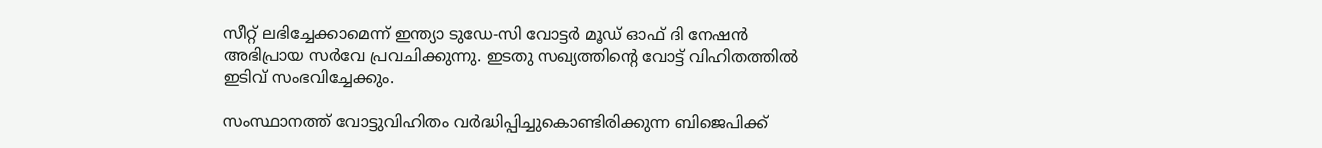സീറ്റ് ലഭിച്ചേക്കാമെന്ന് ഇന്ത്യാ ടുഡേ-സി വോട്ടര്‍ മൂഡ് ഓഫ് ദി നേഷന്‍ അഭിപ്രായ സര്‍വേ പ്രവചിക്കുന്നു. ഇടതു സഖ്യത്തിന്റെ വോട്ട് വിഹിതത്തില്‍ ഇടിവ് സംഭവിച്ചേക്കും.

സംസ്ഥാനത്ത് വോട്ടുവിഹിതം വര്‍ദ്ധിപ്പിച്ചുകൊണ്ടിരിക്കുന്ന ബിജെപിക്ക്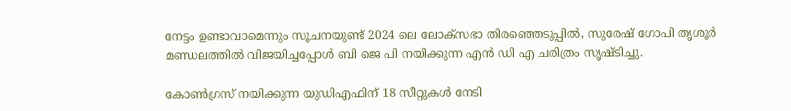നേട്ടം ഉണ്ടാവാമെന്നും സൂചനയുണ്ട് 2024 ലെ ലോക്സഭാ തിരഞ്ഞെടുപ്പില്‍, സുരേഷ് ഗോപി തൃശൂര്‍ മണ്ഡലത്തില്‍ വിജയിച്ചപ്പോള്‍ ബി ജെ പി നയിക്കുന്ന എൻ ഡി എ ചരിത്രം സൃഷ്ടിച്ചു.

കോണ്‍ഗ്രസ് നയിക്കുന്ന യുഡിഎഫിന് 18 സീറ്റുകള്‍ നേടി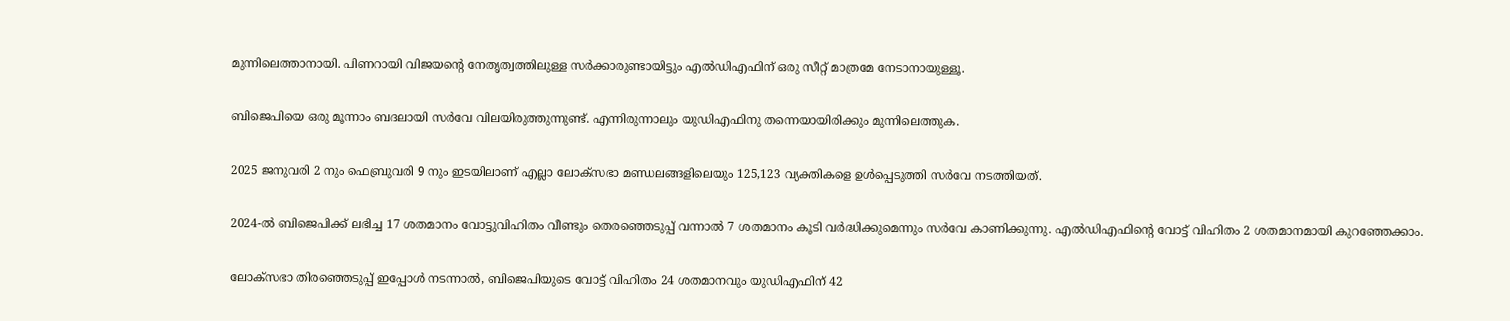മുന്നിലെത്താനായി. പിണറായി വിജയൻ്റെ നേതൃത്വത്തിലുള്ള സർക്കാരുണ്ടായിട്ടും എല്‍ഡിഎഫിന് ഒരു സീറ്റ് മാത്രമേ നേടാനായുള്ളൂ.

ബിജെപിയെ ഒരു മൂന്നാം ബദലായി സര്‍വേ വിലയിരുത്തുന്നുണ്ട്. എന്നിരുന്നാലും യുഡിഎഫിനു തന്നെയായിരിക്കും മുന്നിലെത്തുക.

2025 ജനുവരി 2 നും ഫെബ്രുവരി 9 നും ഇടയിലാണ് എല്ലാ ലോക്സഭാ മണ്ഡലങ്ങളിലെയും 125,123 വ്യക്തികളെ ഉള്‍പ്പെടുത്തി സര്‍വേ നടത്തിയത്.

2024-ല്‍ ബിജെപിക്ക് ലഭിച്ച 17 ശതമാനം വോട്ടുവിഹിതം വീണ്ടും തെരഞ്ഞെടുപ്പ് വന്നാല്‍ 7 ശതമാനം കൂടി വര്‍ദ്ധിക്കുമെന്നും സര്‍വേ കാണിക്കുന്നു. എല്‍ഡിഎഫിന്റെ വോട്ട് വിഹിതം 2 ശതമാനമായി കുറഞ്ഞേക്കാം.

ലോക്‌സഭാ തിരഞ്ഞെടുപ്പ് ഇപ്പോൾ നടന്നാല്‍, ബിജെപിയുടെ വോട്ട് വിഹിതം 24 ശതമാനവും യുഡിഎഫിന് 42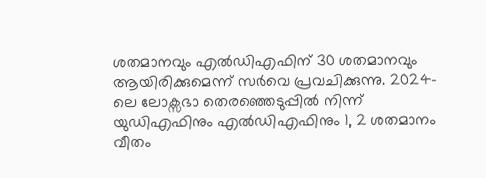ശതമാനവും എല്‍ഡിഎഫിന് 30 ശതമാനവും ആയിരിക്കുമെന്ന് സർവെ പ്രവചിക്കുന്നു. 2024-ലെ ലോക്സഭാ തെരഞ്ഞെടുപ്പില്‍ നിന്ന് യുഡിഎഫിനും എല്‍ഡിഎഫിനും 1, 2 ശതമാനം വീതം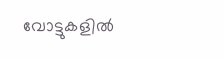വോട്ടുകളില്‍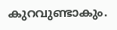കുറവുണ്ടാകും.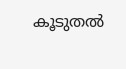കൂടുതൽ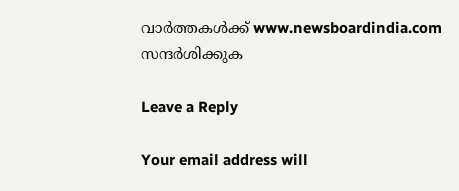വാർത്തകൾക്ക് www.newsboardindia.com സന്ദർശിക്കുക

Leave a Reply

Your email address will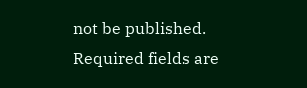not be published. Required fields are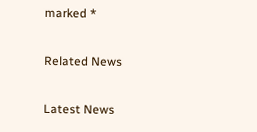marked *

Related News

Latest News